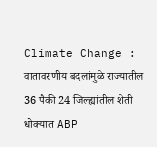Climate Change : वातावरणीय बदलांमुळे राज्यातील 36 पैकी 24 जिल्ह्यांतील शेती धोक्यात ABP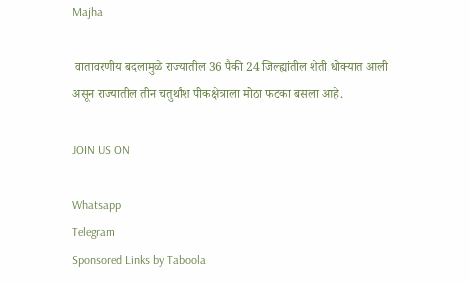Majha

 वातावरणीय बदलामुळे राज्यातील 36 पैकी 24 जिल्ह्यांतील शेती धोक्यात आली असून राज्यातील तीन चतुर्थांश पीकक्षेत्राला मोठा फटका बसला आहे.

JOIN US ON

Whatsapp
Telegram
Sponsored Links by Taboola